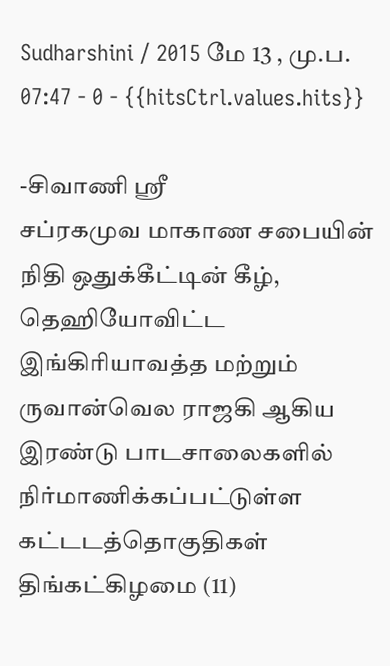Sudharshini / 2015 மே 13 , மு.ப. 07:47 - 0 - {{hitsCtrl.values.hits}}

-சிவாணி ஸ்ரீ
சப்ரகமுவ மாகாண சபையின் நிதி ஒதுக்கீட்டின் கீழ், தெஹியோவிட்ட இங்கிரியாவத்த மற்றும் ருவான்வெல ராஜகி ஆகிய இரண்டு பாடசாலைகளில் நிர்மாணிக்கப்பட்டுள்ள கட்டடத்தொகுதிகள் திங்கட்கிழமை (11)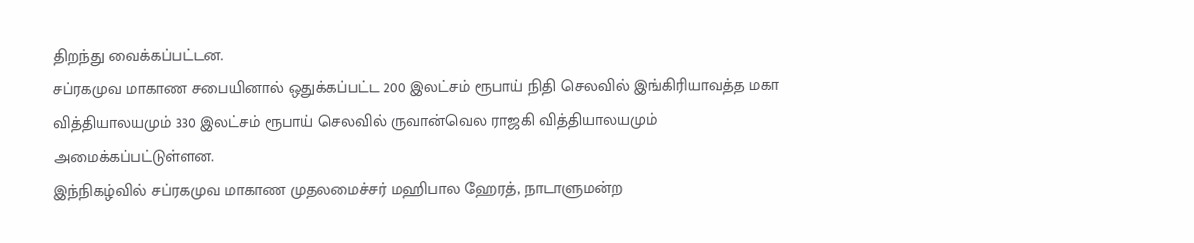திறந்து வைக்கப்பட்டன.
சப்ரகமுவ மாகாண சபையினால் ஒதுக்கப்பட்ட 200 இலட்சம் ரூபாய் நிதி செலவில் இங்கிரியாவத்த மகா வித்தியாலயமும் 330 இலட்சம் ரூபாய் செலவில் ருவான்வெல ராஜகி வித்தியாலயமும் அமைக்கப்பட்டுள்ளன.
இந்நிகழ்வில் சப்ரகமுவ மாகாண முதலமைச்சர் மஹிபால ஹேரத், நாடாளுமன்ற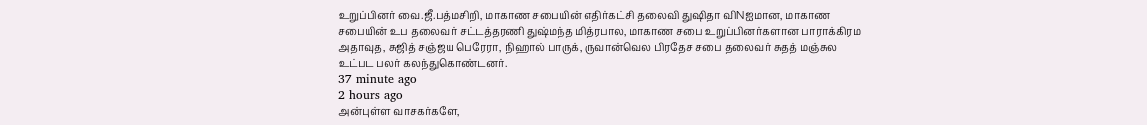உறுப்பினர் வை.ஜீ.பத்மசிறி, மாகாண சபையின் எதிர்கட்சி தலைவி துஷிதா விNஐமான, மாகாண சபையின் உப தலைவர் சட்டத்தரணி துஷ்மந்த மித்ரபால, மாகாண சபை உறுப்பினர்களான பாராக்கிரம அதாவுத, சுஜித் சஞ்ஜய பெரேரா, நிஹால் பாருக், ருவான்வெல பிரதேச சபை தலைவர் சுதத் மஞ்சுல உட்பட பலர் கலந்துகொண்டனர்.
37 minute ago
2 hours ago
அன்புள்ள வாசகர்களே,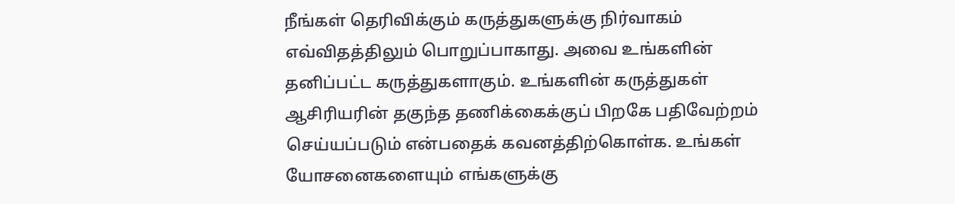நீங்கள் தெரிவிக்கும் கருத்துகளுக்கு நிர்வாகம் எவ்விதத்திலும் பொறுப்பாகாது. அவை உங்களின் தனிப்பட்ட கருத்துகளாகும். உங்களின் கருத்துகள் ஆசிரியரின் தகுந்த தணிக்கைக்குப் பிறகே பதிவேற்றம் செய்யப்படும் என்பதைக் கவனத்திற்கொள்க. உங்கள் யோசனைகளையும் எங்களுக்கு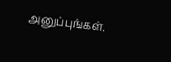அனுப்புங்கள்.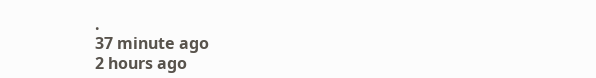.
37 minute ago
2 hours ago